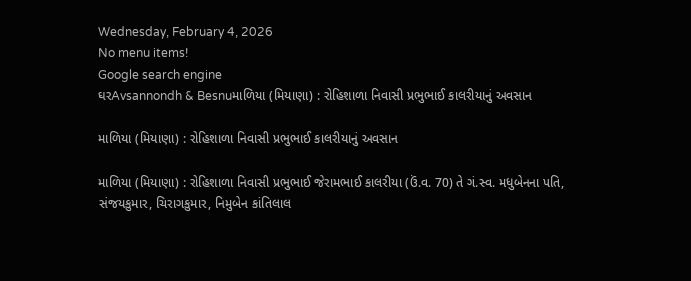Wednesday, February 4, 2026
No menu items!
Google search engine
ઘરAvsannondh & Besnuમાળિયા (મિયાણા) : રોહિશાળા નિવાસી પ્રભુભાઈ કાલરીયાનું અવસાન

માળિયા (મિયાણા) : રોહિશાળા નિવાસી પ્રભુભાઈ કાલરીયાનું અવસાન

માળિયા (મિયાણા) : રોહિશાળા નિવાસી પ્રભુભાઈ જેરામભાઈ કાલરીયા (ઉં.વ. 70) તે ગં.સ્વ. મધુબેનના પતિ, સંજયકુમાર, ચિરાગકુમાર, નિમુબેન કાંતિલાલ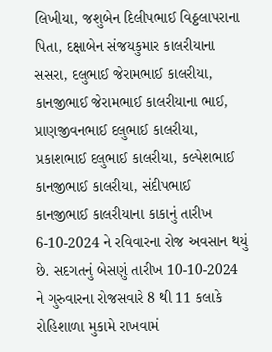લિખીયા, જશુબેન દિલીપભાઈ વિઠ્ઠલાપરાના પિતા, દક્ષાબેન સંજયકુમાર કાલરીયાના સસરા, દલુભાઈ જેરામભાઈ કાલરીયા, કાનજીભાઈ જેરામભાઈ કાલરીયાના ભાઈ, પ્રાણજીવનભાઈ દલુભાઈ કાલરીયા, પ્રકાશભાઈ દલુભાઈ કાલરીયા, કલ્પેશભાઈ કાનજીભાઈ કાલરીયા, સંદીપભાઈ કાનજીભાઈ કાલરીયાના કાકાનું તારીખ 6-10-2024 ને રવિવારના રોજ અવસાન થયું છે. સદગતનું બેસણું તારીખ 10-10-2024 ને ગુરુવારના રોજસવારે 8 થી 11 કલાકે રોહિશાળા મુકામે રાખવામં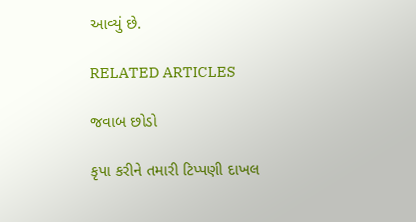આવ્યું છે.

RELATED ARTICLES

જવાબ છોડો

કૃપા કરીને તમારી ટિપ્પણી દાખલ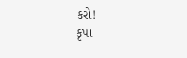કરો!
કૃપા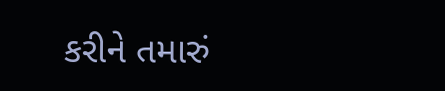કરીને તમારું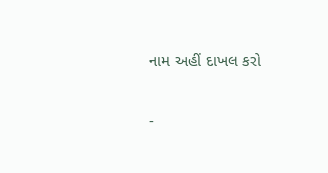નામ અહીં દાખલ કરો

-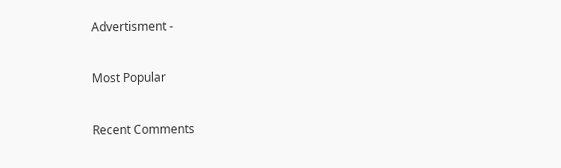Advertisment -

Most Popular

Recent Comments